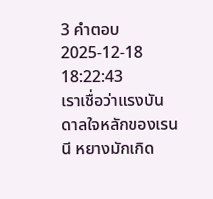3 คำตอบ2025-12-18 18:22:43
เราเชื่อว่าแรงบันดาลใจหลักของเรนนี หยางมักเกิด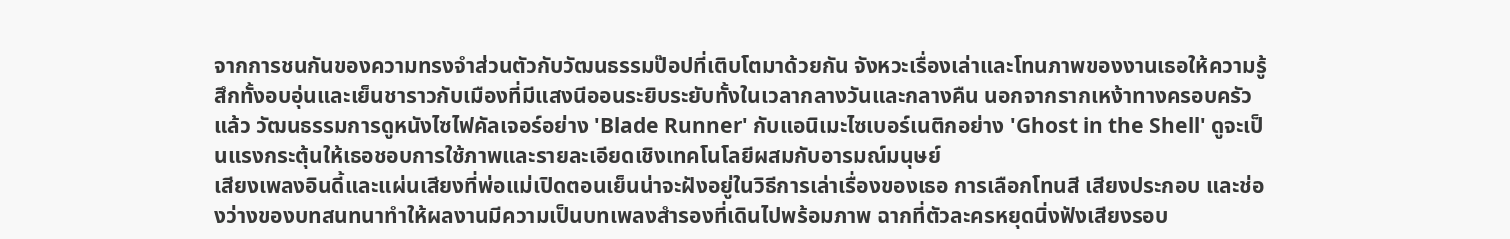จากการชนกันของความทรงจำส่วนตัวกับวัฒนธรรมป๊อปที่เติบโตมาด้วยกัน จังหวะเรื่องเล่าและโทนภาพของงานเธอให้ความรู้สึกทั้งอบอุ่นและเย็นชาราวกับเมืองที่มีแสงนีออนระยิบระยับทั้งในเวลากลางวันและกลางคืน นอกจากรากเหง้าทางครอบครัวแล้ว วัฒนธรรมการดูหนังไซไฟคัลเจอร์อย่าง 'Blade Runner' กับแอนิเมะไซเบอร์เนติกอย่าง 'Ghost in the Shell' ดูจะเป็นแรงกระตุ้นให้เธอชอบการใช้ภาพและรายละเอียดเชิงเทคโนโลยีผสมกับอารมณ์มนุษย์
เสียงเพลงอินดี้และแผ่นเสียงที่พ่อแม่เปิดตอนเย็นน่าจะฝังอยู่ในวิธีการเล่าเรื่องของเธอ การเลือกโทนสี เสียงประกอบ และช่องว่างของบทสนทนาทำให้ผลงานมีความเป็นบทเพลงสำรองที่เดินไปพร้อมภาพ ฉากที่ตัวละครหยุดนิ่งฟังเสียงรอบ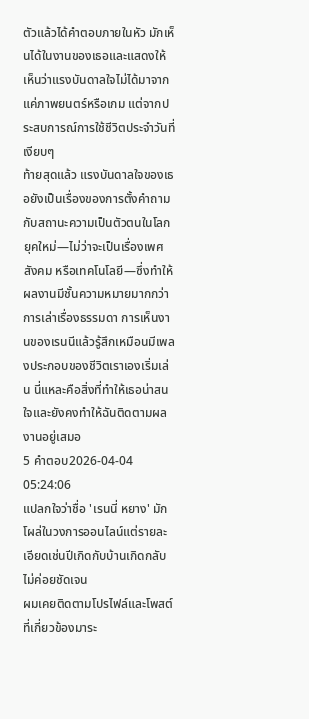ตัวแล้วได้คำตอบภายในหัว มักเห็นได้ในงานของเธอและแสดงให้เห็นว่าแรงบันดาลใจไม่ได้มาจากแค่ภาพยนตร์หรือเกม แต่จากประสบการณ์การใช้ชีวิตประจำวันที่เงียบๆ
ท้ายสุดแล้ว แรงบันดาลใจของเธอยังเป็นเรื่องของการตั้งคำถามกับสถานะความเป็นตัวตนในโลกยุคใหม่—ไม่ว่าจะเป็นเรื่องเพศ สังคม หรือเทคโนโลยี—ซึ่งทำให้ผลงานมีชั้นความหมายมากกว่าการเล่าเรื่องธรรมดา การเห็นงานของเรนนีแล้วรู้สึกเหมือนมีเพลงประกอบของชีวิตเราเองเริ่มเล่น นี่แหละคือสิ่งที่ทำให้เธอน่าสนใจและยังคงทำให้ฉันติดตามผลงานอยู่เสมอ
5 คำตอบ2026-04-04 05:24:06
แปลกใจว่าชื่อ 'เรนนี่ หยาง' มักโผล่ในวงการออนไลน์แต่รายละเอียดเช่นปีเกิดกับบ้านเกิดกลับไม่ค่อยชัดเจน
ผมเคยติดตามโปรไฟล์และโพสต์ที่เกี่ยวข้องมาระ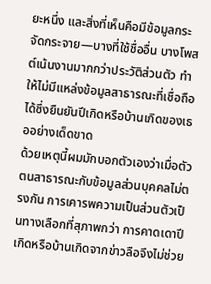ยะหนึ่ง และสิ่งที่เห็นคือมีข้อมูลกระจัดกระจาย—บางที่ใช้ชื่ออื่น บางโพสต์เน้นงานมากกว่าประวัติส่วนตัว ทำให้ไม่มีแหล่งข้อมูลสาธารณะที่เชื่อถือได้ซึ่งยืนยันปีเกิดหรือบ้านเกิดของเธออย่างเด็ดขาด
ด้วยเหตุนี้ผมมักบอกตัวเองว่าเมื่อตัวตนสาธารณะกับข้อมูลส่วนบุคคลไม่ตรงกัน การเคารพความเป็นส่วนตัวเป็นทางเลือกที่สุภาพกว่า การคาดเดาปีเกิดหรือบ้านเกิดจากข่าวลือจึงไม่ช่วย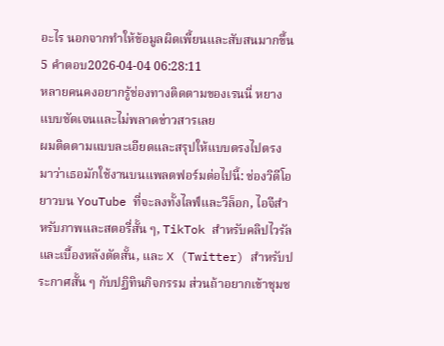อะไร นอกจากทำให้ข้อมูลผิดเพี้ยนและสับสนมากขึ้น
5 คำตอบ2026-04-04 06:28:11
หลายคนคงอยากรู้ช่องทางติดตามของเรนนี่ หยางแบบชัดเจนและไม่พลาดข่าวสารเลย
ผมติดตามแบบละเอียดและสรุปให้แบบตรงไปตรงมาว่าเธอมักใช้งานบนแพลตฟอร์มต่อไปนี้: ช่องวิดีโอยาวบน YouTube ที่จะลงทั้งไลฟ์และวีล็อก, ไอจีสำหรับภาพและสตอรี่สั้น ๆ, TikTok สำหรับคลิปไวรัลและเบื้องหลังตัดสั้น, และ X (Twitter) สำหรับประกาศสั้น ๆ กับปฏิทินกิจกรรม ส่วนถ้าอยากเข้าชุมช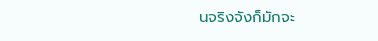นจริงจังก็มักจะ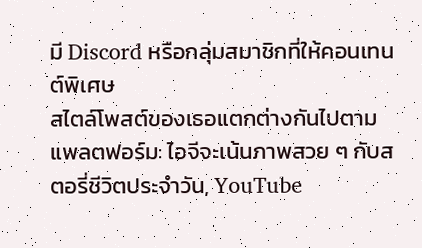มี Discord หรือกลุ่มสมาชิกที่ให้คอนเทนต์พิเศษ
สไตล์โพสต์ของเธอแตกต่างกันไปตามแพลตฟอร์ม: ไอจีจะเน้นภาพสวย ๆ กับสตอรี่ชีวิตประจำวัน, YouTube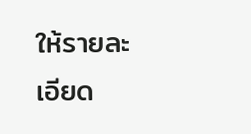ให้รายละเอียด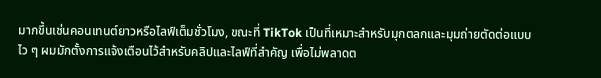มากขึ้นเช่นคอนเทนต์ยาวหรือไลฟ์เต็มชั่วโมง, ขณะที่ TikTok เป็นที่เหมาะสำหรับมุกตลกและมุมถ่ายตัดต่อแบบไว ๆ ผมมักตั้งการแจ้งเตือนไว้สำหรับคลิปและไลฟ์ที่สำคัญ เพื่อไม่พลาดต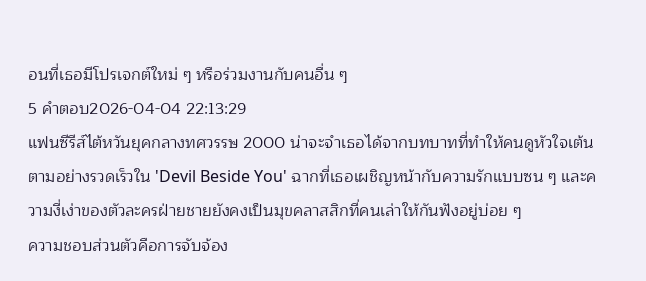อนที่เธอมีโปรเจกต์ใหม่ ๆ หรือร่วมงานกับคนอื่น ๆ
5 คำตอบ2026-04-04 22:13:29
แฟนซีรีส์ไต้หวันยุคกลางทศวรรษ 2000 น่าจะจำเธอได้จากบทบาทที่ทำให้คนดูหัวใจเต้นตามอย่างรวดเร็วใน 'Devil Beside You' ฉากที่เธอเผชิญหน้ากับความรักแบบซน ๆ และความงี่เง่าของตัวละครฝ่ายชายยังคงเป็นมุขคลาสสิกที่คนเล่าให้กันฟังอยู่บ่อย ๆ
ความชอบส่วนตัวคือการจับจ้อง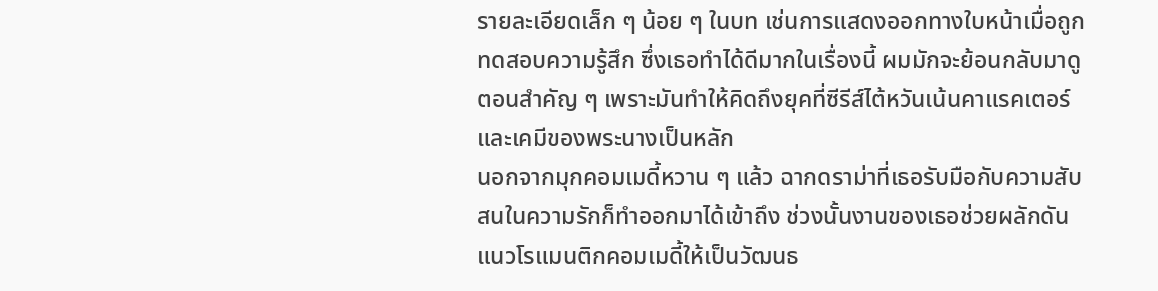รายละเอียดเล็ก ๆ น้อย ๆ ในบท เช่นการแสดงออกทางใบหน้าเมื่อถูกทดสอบความรู้สึก ซึ่งเธอทำได้ดีมากในเรื่องนี้ ผมมักจะย้อนกลับมาดูตอนสำคัญ ๆ เพราะมันทำให้คิดถึงยุคที่ซีรีส์ไต้หวันเน้นคาแรคเตอร์และเคมีของพระนางเป็นหลัก
นอกจากมุกคอมเมดี้หวาน ๆ แล้ว ฉากดราม่าที่เธอรับมือกับความสับสนในความรักก็ทำออกมาได้เข้าถึง ช่วงนั้นงานของเธอช่วยผลักดันแนวโรแมนติกคอมเมดี้ให้เป็นวัฒนธ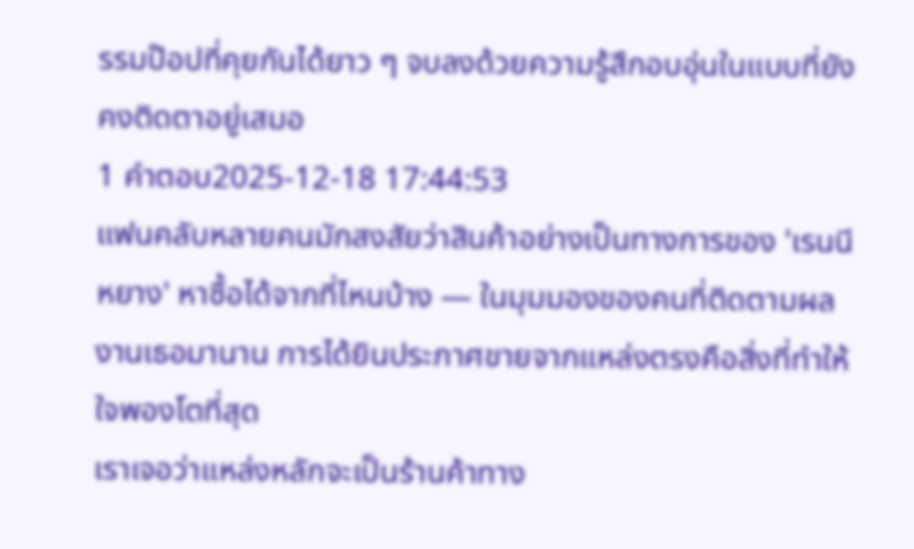รรมป๊อปที่คุยกันได้ยาว ๆ จบลงด้วยความรู้สึกอบอุ่นในแบบที่ยังคงติดตาอยู่เสมอ
1 คำตอบ2025-12-18 17:44:53
แฟนคลับหลายคนมักสงสัยว่าสินค้าอย่างเป็นทางการของ 'เรนนี หยาง' หาซื้อได้จากที่ไหนบ้าง — ในมุมมองของคนที่ติดตามผลงานเธอมานาน การได้ยินประกาศขายจากแหล่งตรงคือสิ่งที่ทำให้ใจพองโตที่สุด
เราเจอว่าแหล่งหลักจะเป็นร้านค้าทาง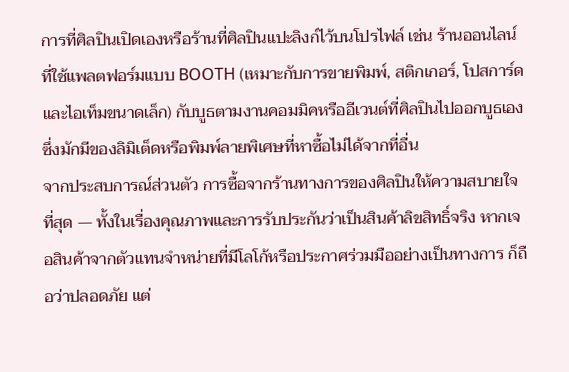การที่ศิลปินเปิดเองหรือร้านที่ศิลปินแปะลิงก์ไว้บนโปรไฟล์ เช่น ร้านออนไลน์ที่ใช้แพลตฟอร์มแบบ BOOTH (เหมาะกับการขายพิมพ์, สติกเกอร์, โปสการ์ด และไอเท็มขนาดเล็ก) กับบูธตามงานคอมมิคหรืออีเวนต์ที่ศิลปินไปออกบูธเอง ซึ่งมักมีของลิมิเต็ดหรือพิมพ์ลายพิเศษที่หาซื้อไม่ได้จากที่อื่น
จากประสบการณ์ส่วนตัว การซื้อจากร้านทางการของศิลปินให้ความสบายใจที่สุด — ทั้งในเรื่องคุณภาพและการรับประกันว่าเป็นสินค้าลิขสิทธิ์จริง หากเจอสินค้าจากตัวแทนจำหน่ายที่มีโลโก้หรือประกาศร่วมมืออย่างเป็นทางการ ก็ถือว่าปลอดภัย แต่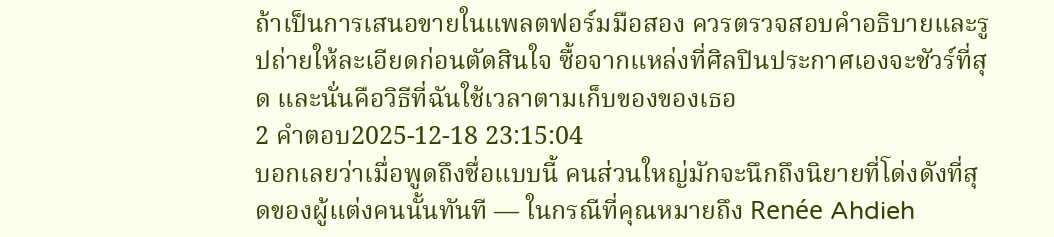ถ้าเป็นการเสนอขายในแพลตฟอร์มมือสอง ควรตรวจสอบคำอธิบายและรูปถ่ายให้ละเอียดก่อนตัดสินใจ ซื้อจากแหล่งที่ศิลปินประกาศเองจะชัวร์ที่สุด และนั่นคือวิธีที่ฉันใช้เวลาตามเก็บของของเธอ
2 คำตอบ2025-12-18 23:15:04
บอกเลยว่าเมื่อพูดถึงชื่อแบบนี้ คนส่วนใหญ่มักจะนึกถึงนิยายที่โด่งดังที่สุดของผู้แต่งคนนั้นทันที — ในกรณีที่คุณหมายถึง Renée Ahdieh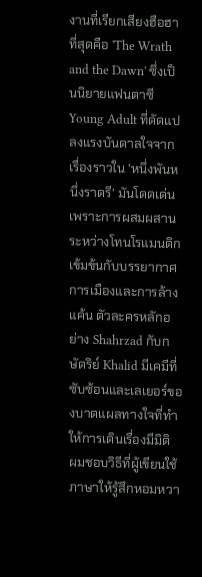งานที่เรียกเสียงฮือฮาที่สุดคือ 'The Wrath and the Dawn' ซึ่งเป็นนิยายแฟนตาซี Young Adult ที่ดัดแปลงแรงบันดาลใจจากเรื่องราวใน 'หนึ่งพันหนึ่งราตรี' มันโดดเด่นเพราะการผสมผสานระหว่างโทนโรแมนติกเข้มข้นกับบรรยากาศการเมืองและการล้างแค้น ตัวละครหลักอย่าง Shahrzad กับกษัตริย์ Khalid มีเคมีที่ซับซ้อนและเลเยอร์ของบาดแผลทางใจที่ทำให้การเดินเรื่องมีมิติ
ผมชอบวิธีที่ผู้เขียนใช้ภาษาให้รู้สึกหอมหวา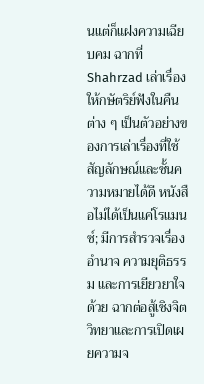นแต่ก็แฝงความเฉียบคม ฉากที่ Shahrzad เล่าเรื่องให้กษัตริย์ฟังในคืนต่าง ๆ เป็นตัวอย่างของการเล่าเรื่องที่ใช้สัญลักษณ์และชั้นความหมายได้ดี หนังสือไม่ได้เป็นแค่โรแมนซ์; มีการสำรวจเรื่องอำนาจ ความยุติธรรม และการเยียวยาใจด้วย ฉากต่อสู้เชิงจิตวิทยาและการเปิดเผยความจ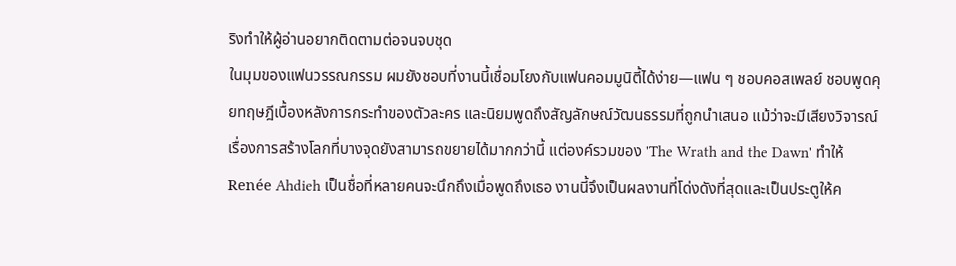ริงทำให้ผู้อ่านอยากติดตามต่อจนจบชุด
ในมุมของแฟนวรรณกรรม ผมยังชอบที่งานนี้เชื่อมโยงกับแฟนคอมมูนิตี้ได้ง่าย—แฟน ๆ ชอบคอสเพลย์ ชอบพูดคุยทฤษฎีเบื้องหลังการกระทำของตัวละคร และนิยมพูดถึงสัญลักษณ์วัฒนธรรมที่ถูกนำเสนอ แม้ว่าจะมีเสียงวิจารณ์เรื่องการสร้างโลกที่บางจุดยังสามารถขยายได้มากกว่านี้ แต่องค์รวมของ 'The Wrath and the Dawn' ทำให้ Renée Ahdieh เป็นชื่อที่หลายคนจะนึกถึงเมื่อพูดถึงเธอ งานนี้จึงเป็นผลงานที่โด่งดังที่สุดและเป็นประตูให้ค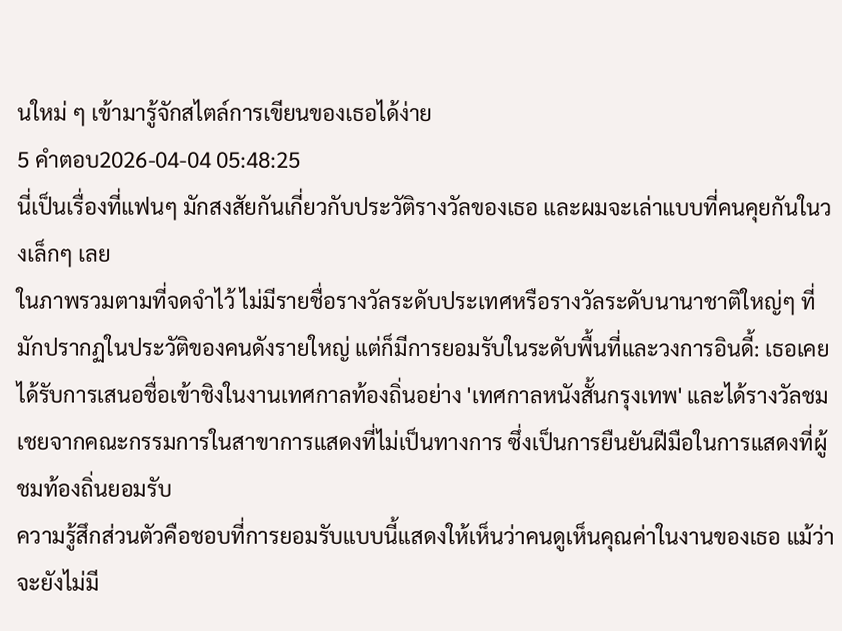นใหม่ ๆ เข้ามารู้จักสไตล์การเขียนของเธอได้ง่าย
5 คำตอบ2026-04-04 05:48:25
นี่เป็นเรื่องที่แฟนๆ มักสงสัยกันเกี่ยวกับประวัติรางวัลของเธอ และผมจะเล่าแบบที่คนคุยกันในวงเล็กๆ เลย
ในภาพรวมตามที่จดจำไว้ ไม่มีรายชื่อรางวัลระดับประเทศหรือรางวัลระดับนานาชาติใหญ่ๆ ที่มักปรากฏในประวัติของคนดังรายใหญ่ แต่ก็มีการยอมรับในระดับพื้นที่และวงการอินดี้: เธอเคยได้รับการเสนอชื่อเข้าชิงในงานเทศกาลท้องถิ่นอย่าง 'เทศกาลหนังสั้นกรุงเทพ' และได้รางวัลชมเชยจากคณะกรรมการในสาขาการแสดงที่ไม่เป็นทางการ ซึ่งเป็นการยืนยันฝีมือในการแสดงที่ผู้ชมท้องถิ่นยอมรับ
ความรู้สึกส่วนตัวคือชอบที่การยอมรับแบบนี้แสดงให้เห็นว่าคนดูเห็นคุณค่าในงานของเธอ แม้ว่าจะยังไม่มี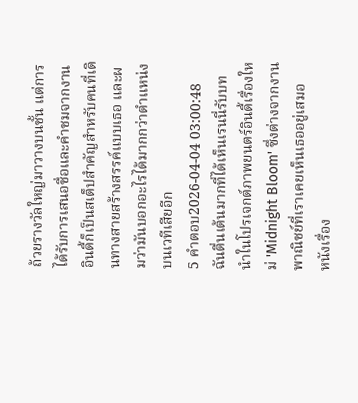ถ้วยรางวัลใหญ่มาวางบนชั้น แต่การได้รับการเสนอชื่อและคำชมจากงานอินดี้ก็เป็นสเต็ปสำคัญสำหรับคนที่เดินทางสายสร้างสรรค์แบบเธอ และผมว่ามันบอกอะไรได้มากกว่าตำแหน่งบนเวทีเสียอีก
5 คำตอบ2026-04-04 03:00:48
ฉันตื่นเต้นมากที่ได้เห็นเรนนี่รับบทนำในโปรเจกต์ภาพยนตร์อินดี้เรื่องใหม่ 'Midnight Bloom' ซึ่งต่างจากงานพาณิชย์ที่เราเคยเห็นเธออยู่เสมอ
หนังเรื่อง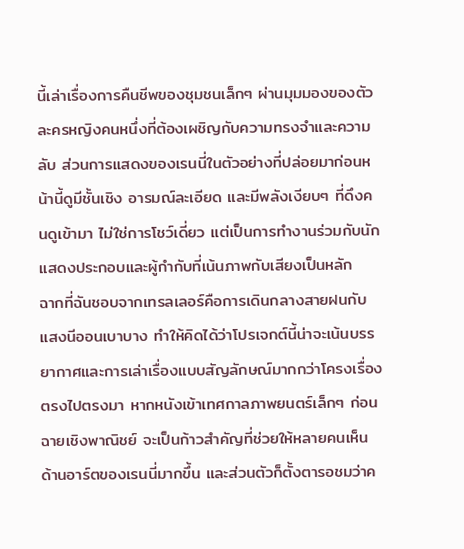นี้เล่าเรื่องการคืนชีพของชุมชนเล็กๆ ผ่านมุมมองของตัวละครหญิงคนหนึ่งที่ต้องเผชิญกับความทรงจำและความลับ ส่วนการแสดงของเรนนี่ในตัวอย่างที่ปล่อยมาก่อนหน้านี้ดูมีชั้นเชิง อารมณ์ละเอียด และมีพลังเงียบๆ ที่ดึงคนดูเข้ามา ไม่ใช่การโชว์เดี่ยว แต่เป็นการทำงานร่วมกับนักแสดงประกอบและผู้กำกับที่เน้นภาพกับเสียงเป็นหลัก
ฉากที่ฉันชอบจากเทรลเลอร์คือการเดินกลางสายฝนกับแสงนีออนเบาบาง ทำให้คิดได้ว่าโปรเจกต์นี้น่าจะเน้นบรรยากาศและการเล่าเรื่องแบบสัญลักษณ์มากกว่าโครงเรื่องตรงไปตรงมา หากหนังเข้าเทศกาลภาพยนตร์เล็กๆ ก่อนฉายเชิงพาณิชย์ จะเป็นก้าวสำคัญที่ช่วยให้หลายคนเห็นด้านอาร์ตของเรนนี่มากขึ้น และส่วนตัวก็ตั้งตารอชมว่าค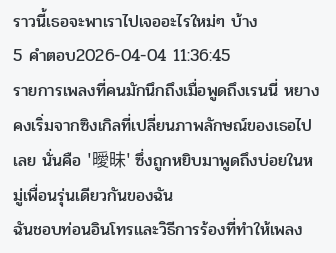ราวนี้เธอจะพาเราไปเจออะไรใหม่ๆ บ้าง
5 คำตอบ2026-04-04 11:36:45
รายการเพลงที่คนมักนึกถึงเมื่อพูดถึงเรนนี่ หยางคงเริ่มจากซิงเกิลที่เปลี่ยนภาพลักษณ์ของเธอไปเลย นั่นคือ '曖昧' ซึ่งถูกหยิบมาพูดถึงบ่อยในหมู่เพื่อนรุ่นเดียวกันของฉัน
ฉันชอบท่อนอินโทรและวิธีการร้องที่ทำให้เพลง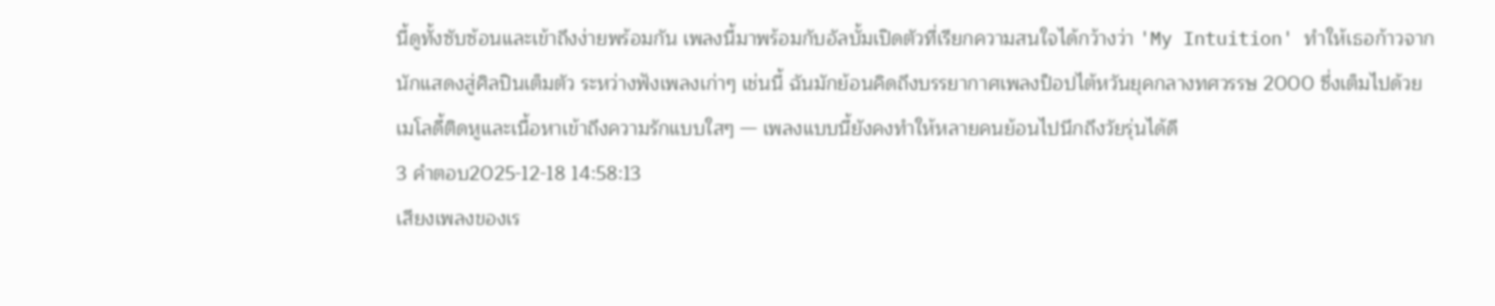นี้ดูทั้งซับซ้อนและเข้าถึงง่ายพร้อมกัน เพลงนี้มาพร้อมกับอัลบั้มเปิดตัวที่เรียกความสนใจได้กว้างว่า 'My Intuition' ทำให้เธอก้าวจากนักแสดงสู่ศิลปินเต็มตัว ระหว่างฟังเพลงเก่าๆ เช่นนี้ ฉันมักย้อนคิดถึงบรรยากาศเพลงป็อปไต้หวันยุคกลางทศวรรษ 2000 ซึ่งเต็มไปด้วยเมโลดี้ติดหูและเนื้อหาเข้าถึงความรักแบบใสๆ — เพลงแบบนี้ยังคงทำให้หลายคนย้อนไปนึกถึงวัยรุ่นได้ดี
3 คำตอบ2025-12-18 14:58:13
เสียงเพลงของเร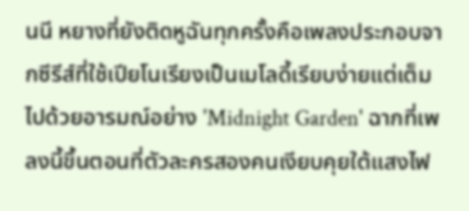นนี หยางที่ยังติดหูฉันทุกครั้งคือเพลงประกอบจากซีรีส์ที่ใช้เปียโนเรียงเป็นเมโลดี้เรียบง่ายแต่เต็มไปด้วยอารมณ์อย่าง 'Midnight Garden' ฉากที่เพลงนี้ขึ้นตอนที่ตัวละครสองคนเงียบคุยใต้แสงไฟ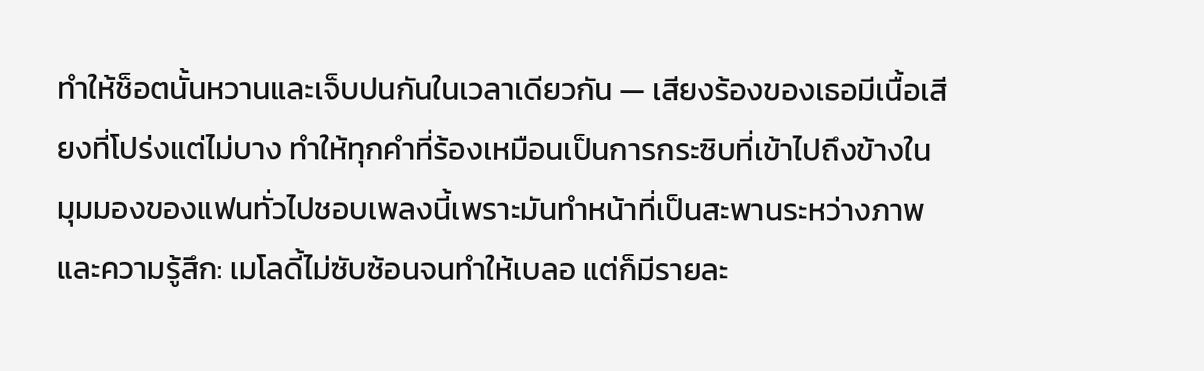ทำให้ช็อตนั้นหวานและเจ็บปนกันในเวลาเดียวกัน — เสียงร้องของเธอมีเนื้อเสียงที่โปร่งแต่ไม่บาง ทำให้ทุกคำที่ร้องเหมือนเป็นการกระซิบที่เข้าไปถึงข้างใน
มุมมองของแฟนทั่วไปชอบเพลงนี้เพราะมันทำหน้าที่เป็นสะพานระหว่างภาพและความรู้สึก: เมโลดี้ไม่ซับซ้อนจนทำให้เบลอ แต่ก็มีรายละ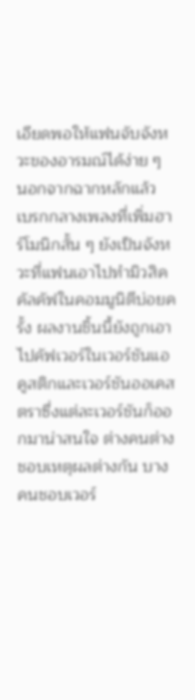เอียดพอให้แฟนจับจังหวะของอารมณ์ได้ง่าย ๆ นอกจากฉากหลักแล้ว เบรกกลางเพลงที่เพิ่มฮาร์โมนิกสั้น ๆ ยังเป็นจังหวะที่แฟนเอาไปทำมิวสิคคัลคัฟในคอมมูนิตีบ่อยครั้ง ผลงานชิ้นนี้ยังถูกเอาไปคัฟเวอร์ในเวอร์ชันแอคูสติกและเวอร์ชันออเคสตราซึ่งแต่ละเวอร์ชันก็ออกมาน่าสนใจ ต่างคนต่างชอบเหตุผลต่างกัน บางคนชอบเวอร์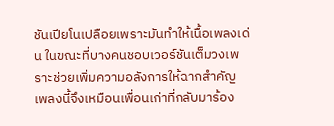ชันเปียโนเปลือยเพราะมันทำให้เนื้อเพลงเด่น ในขณะที่บางคนชอบเวอร์ชันเต็มวงเพราะช่วยเพิ่มความอลังการให้ฉากสำคัญ เพลงนี้จึงเหมือนเพื่อนเก่าที่กลับมาร้อง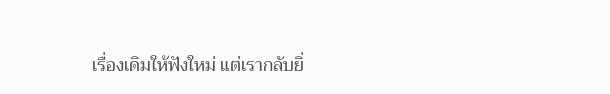เรื่องเดิมให้ฟังใหม่ แต่เรากลับยิ่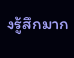งรู้สึกมาก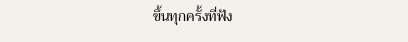ขึ้นทุกครั้งที่ฟัง